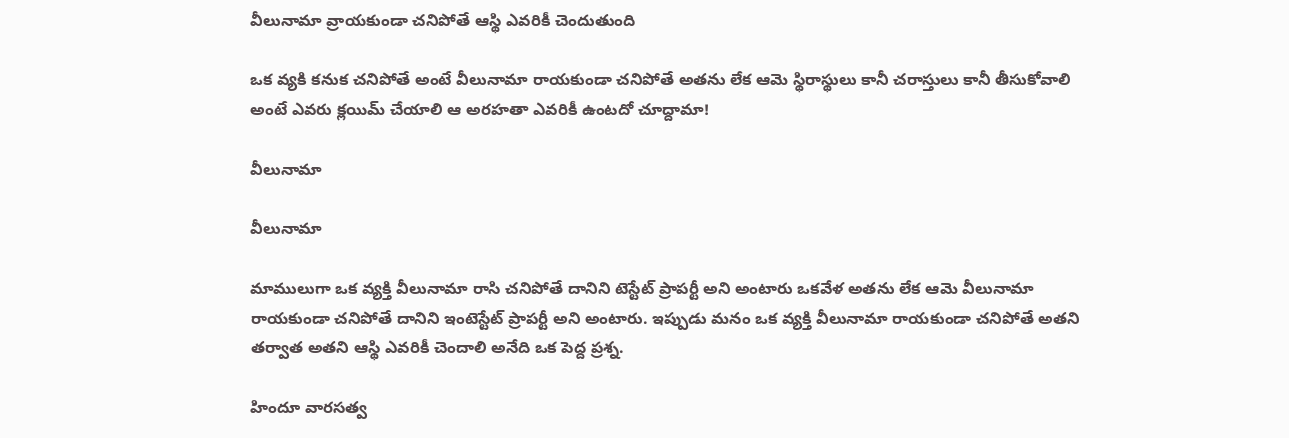వీలునామా వ్రాయకుండా చనిపోతే ఆస్థి ఎవరికీ చెందుతుంది

ఒక వ్యకి కనుక చనిపోతే అంటే వీలునామా రాయకుండా చనిపోతే అతను లేక ఆమె స్థిరాస్థులు కానీ చరాస్తులు కానీ తీసుకోవాలి అంటే ఎవరు క్లయిమ్ చేయాలి ఆ అరహతా ఎవరికీ ఉంటదో చూద్దామా!

వీలునామా

వీలునామా

మాములుగా ఒక వ్యక్తి వీలునామా రాసి చనిపోతే దానిని టెస్టేట్ ప్రాపర్టీ అని అంటారు ఒకవేళ అతను లేక ఆమె వీలునామా రాయకుండా చనిపోతే దానిని ఇంటెస్టేట్ ప్రాపర్టీ అని అంటారు. ఇప్పుడు మనం ఒక వ్యక్తి వీలునామా రాయకుండా చనిపోతే అతని తర్వాత అతని ఆస్థి ఎవరికీ చెందాలి అనేది ఒక పెద్ద ప్రశ్న.

హిందూ వారసత్వ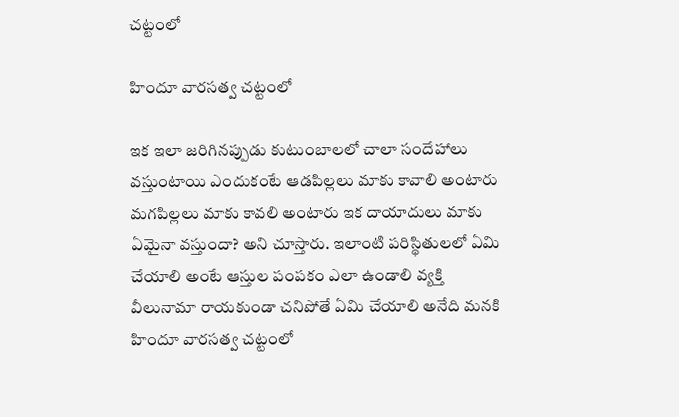చట్టంలో

హిందూ వారసత్వ చట్టంలో

ఇక ఇలా జరిగినప్పుడు కుటుంబాలలో చాలా సందేహాలు వస్తుంటాయి ఎందుకంటే ఆడపిల్లలు మాకు కావాలి అంటారు మగపిల్లలు మాకు కావలి అంటారు ఇక దాయాదులు మాకు ఏమైనా వస్తుందా? అని చూస్తారు. ఇలాంటి పరిస్థితులలో ఏమి చేయాలి అంటే ఆస్తుల పంపకం ఎలా ఉండాలి వ్యక్తి వీలునామా రాయకుండా చనిపోతే ఏమి చేయాలి అనేది మనకి హిందూ వారసత్వ చట్టంలో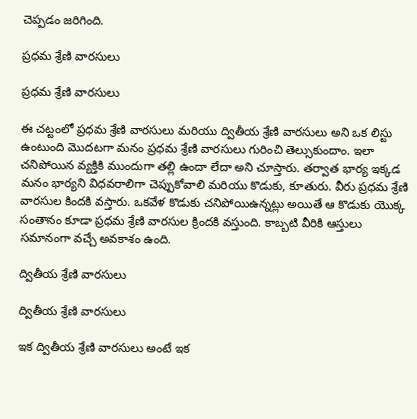చెప్పడం జరిగింది.

ప్రధమ శ్రేణి వారసులు

ప్రధమ శ్రేణి వారసులు

ఈ చట్టంలో ప్రధమ శ్రేణి వారసులు మరియు ద్వితీయ శ్రేణి వారసులు అని ఒక లిస్టు ఉంటుంది మొదటగా మనం ప్రధమ శ్రేణి వారసులు గురించి తెల్సుకుందాం. ఇలా చనిపోయిన వ్యక్తికి ముందుగా తల్లి ఉందా లేదా అని చూస్తారు. తర్వాత భార్య ఇక్కడ మనం భార్యని విధవరాలిగా చెప్పుకోవాలి మరియు కొడుకు, కూతురు. వీరు ప్రధమ శ్రేణి వారసుల కిందకి వస్తారు. ఒకవేళ కొడుకు చనిపోయిఉన్నట్లు అయితే ఆ కొడుకు యొక్క సంతానం కూడా ప్రధమ శ్రేణి వారసుల క్రిందకి వస్తుంది. కాబ్బటి వీరికి ఆస్తులు సమానంగా వచ్చే అవకాశం ఉంది.

ద్వితీయ శ్రేణి వారసులు

ద్వితీయ శ్రేణి వారసులు

ఇక ద్వితీయ శ్రేణి వారసులు అంటే ఇక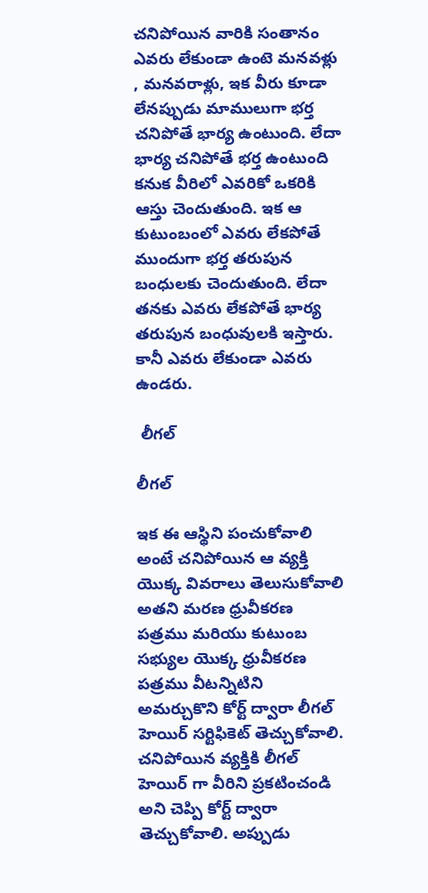చనిపోయిన వారికి సంతానం ఎవరు లేకుండా ఉంటె మనవళ్లు , మనవరాళ్లు, ఇక వీరు కూడా లేనప్పుడు మాములుగా భర్త చనిపోతే భార్య ఉంటుంది. లేదా భార్య చనిపోతే భర్త ఉంటుంది కనుక వీరిలో ఎవరికో ఒకరికి ఆస్తు చెందుతుంది. ఇక ఆ కుటుంబంలో ఎవరు లేకపోతే ముందుగా భర్త తరుపున బంధులకు చెందుతుంది. లేదా తనకు ఎవరు లేకపోతే భార్య తరుపున బంధువులకి ఇస్తారు. కానీ ఎవరు లేకుండా ఎవరు ఉండరు.

 లీగల్

లీగల్

ఇక ఈ ఆస్థిని పంచుకోవాలి అంటే చనిపోయిన ఆ వ్యక్తి యొక్క వివరాలు తెలుసుకోవాలి అతని మరణ ధ్రువీకరణ పత్రము మరియు కుటుంబ సభ్యుల యొక్క ధ్రువీకరణ పత్రము వీటన్నిటిని అమర్చుకొని కోర్ట్ ద్వారా లీగల్ హెయిర్ సర్టిఫికెట్ తెచ్చుకోవాలి. చనిపోయిన వ్యక్తికి లీగల్ హెయిర్ గా వీరిని ప్రకటించండి అని చెప్పి కోర్ట్ ద్వారా తెచ్చుకోవాలి. అప్పుడు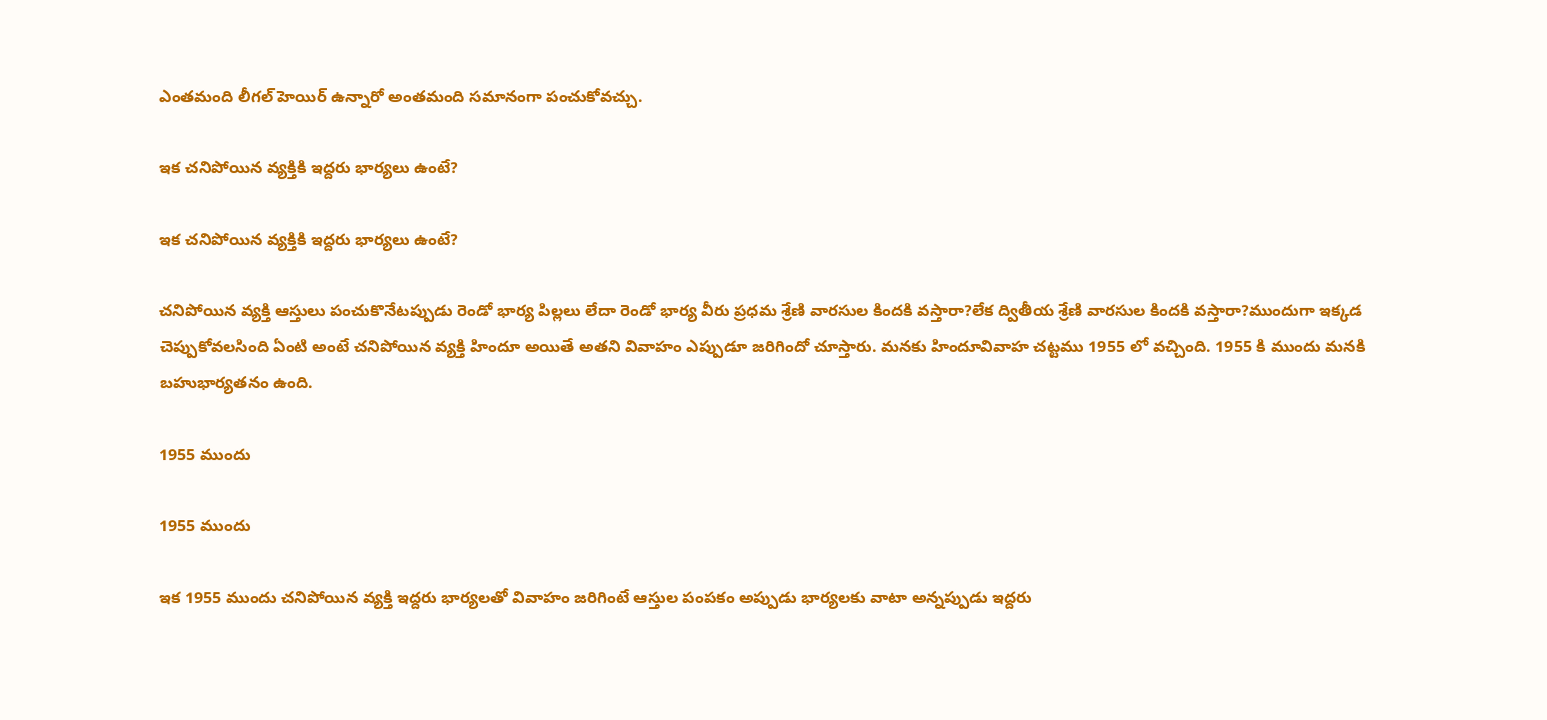ఎంతమంది లీగల్ హెయిర్ ఉన్నారో అంతమంది సమానంగా పంచుకోవచ్చు.

ఇక చనిపోయిన వ్యక్తికి ఇద్దరు భార్యలు ఉంటే?

ఇక చనిపోయిన వ్యక్తికి ఇద్దరు భార్యలు ఉంటే?

చనిపోయిన వ్యక్తి ఆస్తులు పంచుకొనేటప్పుడు రెండో భార్య పిల్లలు లేదా రెండో భార్య వీరు ప్రధమ శ్రేణి వారసుల కిందకి వస్తారా?లేక ద్వితీయ శ్రేణి వారసుల కిందకి వస్తారా?ముందుగా ఇక్కడ చెప్పుకోవలసింది ఏంటి అంటే చనిపోయిన వ్యక్తి హిందూ అయితే అతని వివాహం ఎప్పుడూ జరిగిందో చూస్తారు. మనకు హిందూవివాహ చట్టము 1955 లో వచ్చింది. 1955 కి ముందు మనకి బహుభార్యతనం ఉంది.

1955 ముందు

1955 ముందు

ఇక 1955 ముందు చనిపోయిన వ్యక్తి ఇద్దరు భార్యలతో వివాహం జరిగింటే ఆస్తుల పంపకం అప్పుడు భార్యలకు వాటా అన్నప్పుడు ఇద్దరు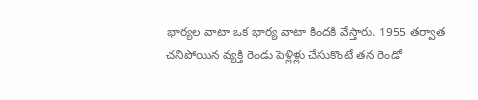భార్యల వాటా ఒక భార్య వాటా కిందకి వేస్తారు. 1955 తర్వాత చనిపోయిన వ్యక్తి రెండు పెళ్లిళ్లు చేసుకొంటే తన రెండో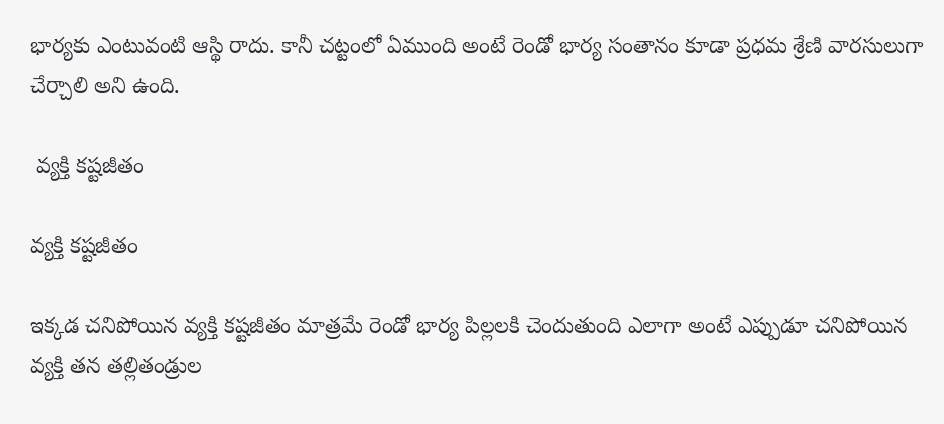భార్యకు ఎంటువంటి ఆస్థి రాదు. కానీ చట్టంలో ఏముంది అంటే రెండో భార్య సంతానం కూడా ప్రధమ శ్రేణి వారసులుగా చేర్చాలి అని ఉంది.

 వ్యక్తి కష్టజీతం

వ్యక్తి కష్టజీతం

ఇక్కడ చనిపోయిన వ్యక్తి కష్టజీతం మాత్రమే రెండో భార్య పిల్లలకి చెందుతుంది ఎలాగా అంటే ఎప్పుడూ చనిపోయిన వ్యక్తి తన తల్లితండ్రుల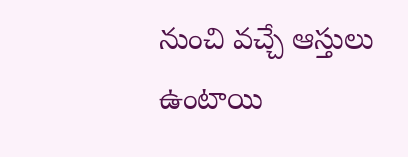నుంచి వచ్చే ఆస్తులు ఉంటాయి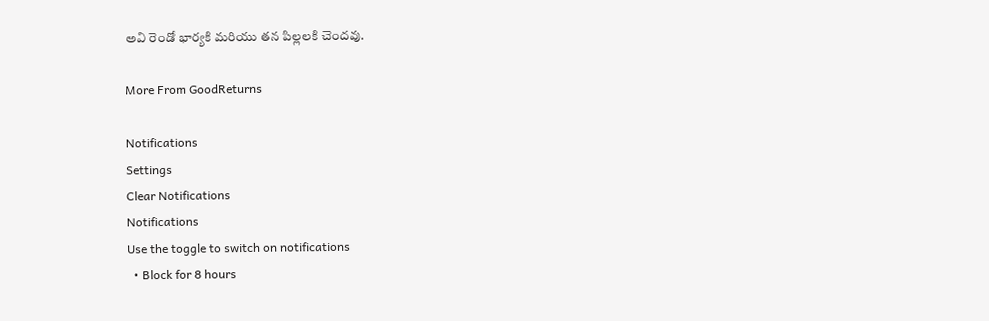అవి రెండో భార్యకి మరియు తన పిల్లలకి చెందవు.

More From GoodReturns

Notifications
Settings
Clear Notifications
Notifications
Use the toggle to switch on notifications
  • Block for 8 hours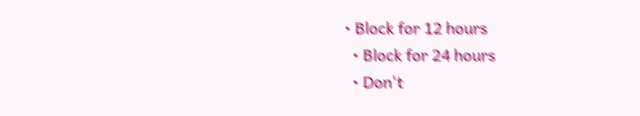• Block for 12 hours
  • Block for 24 hours
  • Don't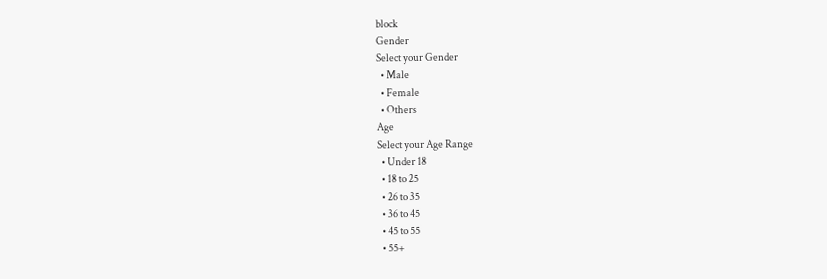block
Gender
Select your Gender
  • Male
  • Female
  • Others
Age
Select your Age Range
  • Under 18
  • 18 to 25
  • 26 to 35
  • 36 to 45
  • 45 to 55
  • 55+